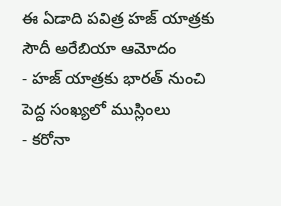ఈ ఏడాది పవిత్ర హజ్ యాత్రకు సౌదీ అరేబియా ఆమోదం
- హజ్ యాత్రకు భారత్ నుంచి పెద్ద సంఖ్యలో ముస్లింలు
- కరోనా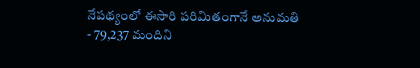నేపథ్యంలో ఈసారి పరిమితంగానే అనుమతి
- 79,237 మందిని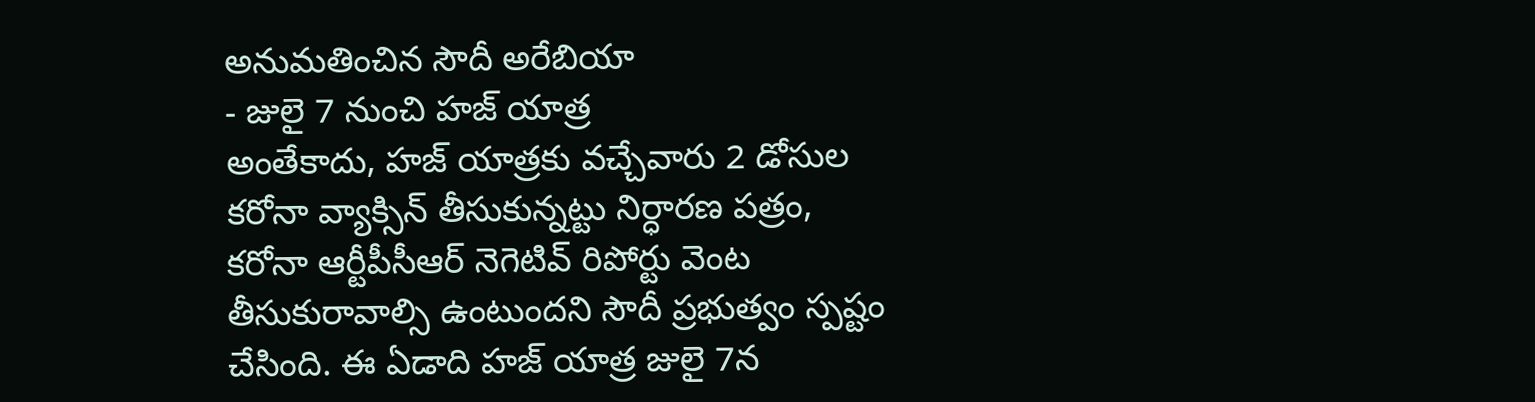అనుమతించిన సౌదీ అరేబియా
- జులై 7 నుంచి హజ్ యాత్ర
అంతేకాదు, హజ్ యాత్రకు వచ్చేవారు 2 డోసుల కరోనా వ్యాక్సిన్ తీసుకున్నట్టు నిర్ధారణ పత్రం, కరోనా ఆర్టీపీసీఆర్ నెగెటివ్ రిపోర్టు వెంట తీసుకురావాల్సి ఉంటుందని సౌదీ ప్రభుత్వం స్పష్టం చేసింది. ఈ ఏడాది హజ్ యాత్ర జులై 7న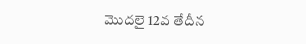మొదలై 12వ తేదీన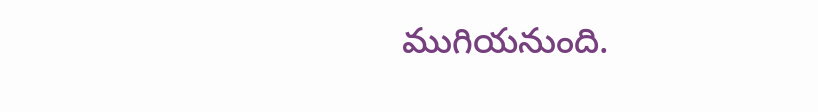ముగియనుంది.